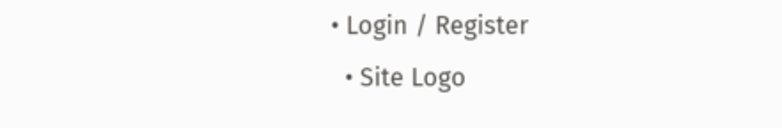• Login / Register
  • Site Logo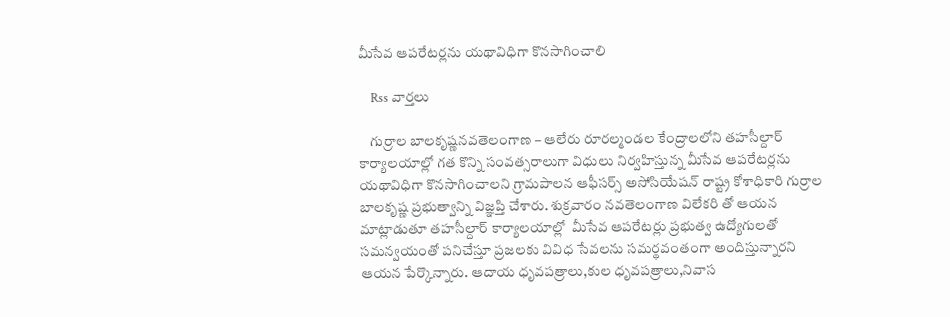మీసేవ ఆపరేటర్లను యథావిధిగా కొనసాగించాలి

    Rss వార్తలు

    గుర్రాల బాలకృష్ణనవతెలంగాణ – ఆలేరు రూరల్మండల కేంద్రాలలోని తహసీల్దార్ కార్యాలయాల్లో గత కొన్ని సంవత్సరాలుగా విధులు నిర్వహిస్తున్న మీసేవ ఆపరేటర్లను యథావిధిగా కొనసాగించాలని గ్రామపాలన ఆఫీసర్స్ అసోసియేషన్ రాష్ట్ర కోశాధికారి గుర్రాల బాలకృష్ణ ప్రభుత్వాన్ని విజ్ఞప్తి చేశారు. శుక్రవారం నవతెలంగాణ విలేకరి తో ఆయన మాట్లాడుతూ తహసీల్దార్ కార్యాలయాల్లో  మీసేవ ఆపరేటర్లు ప్రభుత్వ ఉద్యోగులతో సమన్వయంతో పనిచేస్తూ ప్రజలకు వివిధ సేవలను సమర్థవంతంగా అందిస్తున్నారని ఆయన పేర్కొన్నారు. ఆదాయ ధృవపత్రాలు,కుల ధృవపత్రాలు,నివాస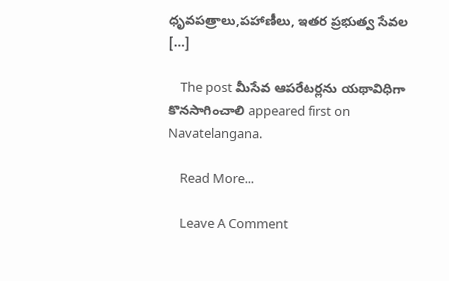ధృవపత్రాలు,పహాణీలు, ఇతర ప్రభుత్వ సేవల […]

    The post మీసేవ ఆపరేటర్లను యథావిధిగా కొనసాగించాలి appeared first on Navatelangana.

    Read More...

    Leave A Comment